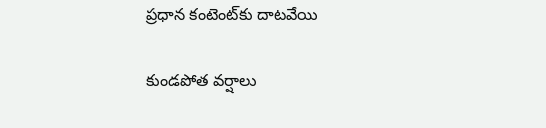ప్రధాన కంటెంట్‌కు దాటవేయి

కుండపోత వర్షాలు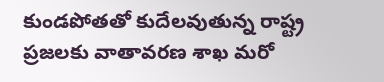కుండపోతతో కుదేలవుతున్న రాష్ట్ర ప్రజలకు వాతావరణ శాఖ మరో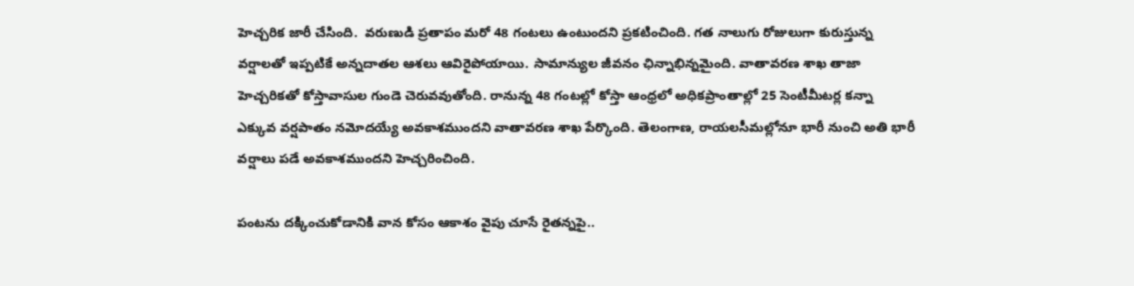హెచ్చరిక జారీ చేసింది.  వరుణుడి ప్రతాపం మరో 48 గంటలు ఉంటుందని ప్రకటించింది. గత నాలుగు రోజులుగా కురుస్తున్న వర్షాలతో ఇప్పటికే అన్నదాతల ఆశలు ఆవిరైపోయాయి. సామాన్యుల జీవనం ఛిన్నాభిన్నమైంది. వాతావరణ శాఖ తాజా హెచ్చరికతో కోస్తావాసుల గుండె చెరువవుతోంది. రానున్న 48 గంటల్లో కోస్తా ఆంధ్రలో అధికప్రాంతాల్లో 25 సెంటీమీటర్ల కన్నా ఎక్కువ వర్షపాతం నమోదయ్యే అవకాశముందని వాతావరణ శాఖ పేర్కొంది. తెలంగాణ, రాయలసీమల్లోనూ భారీ నుంచి అతి భారీ వర్షాలు పడే అవకాశముందని హెచ్చరించింది.

పంటను దక్కించుకోడానికి వాన కోసం ఆకాశం వైపు చూసే రైతన్నపై..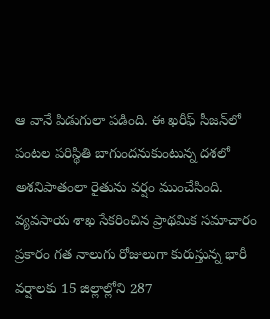ఆ వానే పిడుగులా పడింది. ఈ ఖరీఫ్ సీజన్‌లో పంటల పరిస్థితి బాగుందనుకుంటున్న దశలో అశనిపాతంలా రైతును వర్షం ముంచేసింది. వ్యవసాయ శాఖ సేకరించిన ప్రాథమిక సమాచారం ప్రకారం గత నాలుగు రోజులుగా కురుస్తున్న భారీ వర్షాలకు 15 జిల్లాల్లోని 287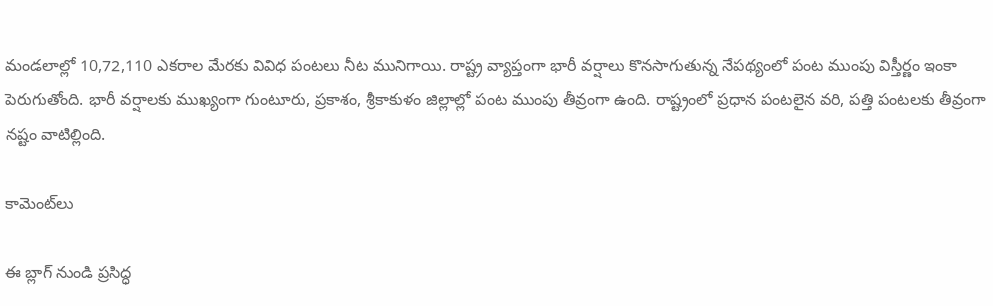మండలాల్లో 10,72,110 ఎకరాల మేరకు వివిధ పంటలు నీట మునిగాయి. రాష్ట్ర వ్యాప్తంగా భారీ వర్షాలు కొనసాగుతున్న నేపథ్యంలో పంట ముంపు విస్తీర్ణం ఇంకా పెరుగుతోంది. భారీ వర్షాలకు ముఖ్యంగా గుంటూరు, ప్రకాశం, శ్రీకాకుళం జిల్లాల్లో పంట ముంపు తీవ్రంగా ఉంది. రాష్ట్రంలో ప్రధాన పంటలైన వరి, పత్తి పంటలకు తీవ్రంగా నష్టం వాటిల్లింది.

కామెంట్‌లు

ఈ బ్లాగ్ నుండి ప్రసిద్ధ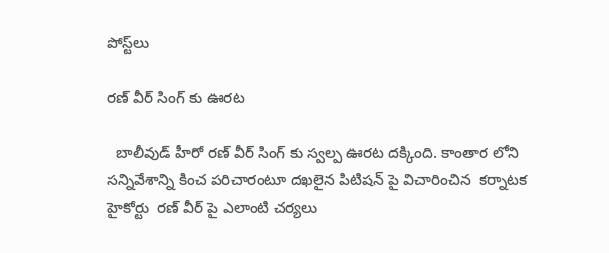పోస్ట్‌లు

రణ్ వీర్ సింగ్ కు ఊరట

  బాలీవుడ్ హీరో రణ్ వీర్ సింగ్ కు స్వల్ప ఊరట దక్కింది. కాంతార లోని సన్నివేశాన్ని కించ పరిచారంటూ దఖలైన పిటిషన్ పై విచారించిన  కర్నాటక హైకోర్టు  రణ్ వీర్ పై ఎలాంటి చర్యలు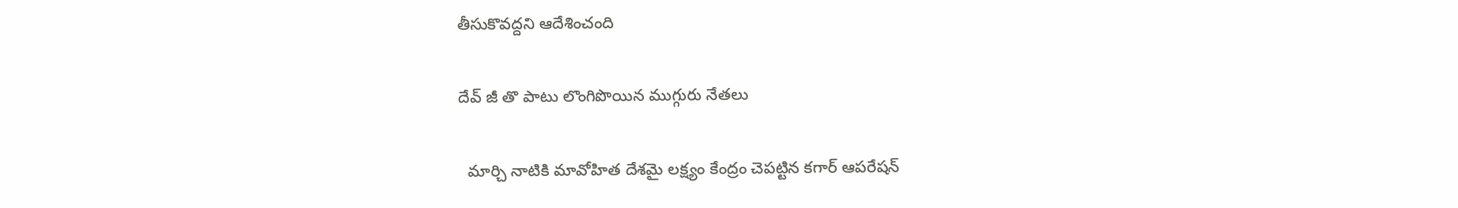తీసుకొవద్దని ఆదేశించంది

దేవ్ జీ తొ పాటు లొంగిపొయిన ముగ్గురు నేతలు

  మార్చి నాటికి మావోహిత దేశమై లక్ష్యం కేంద్రం చెపట్టిన కగార్ ఆపరేషన్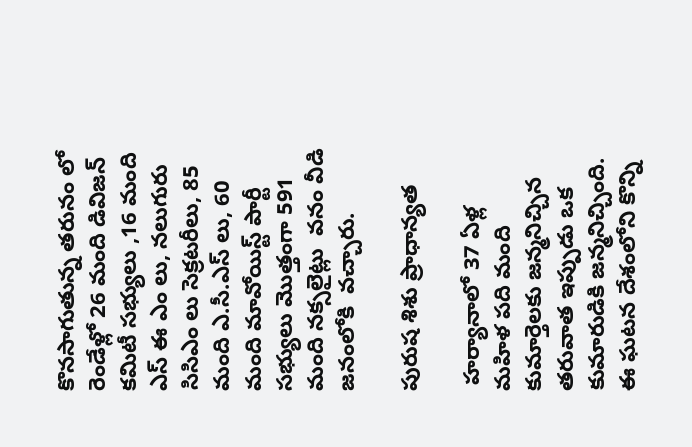కొనసాగుతున్న తరునం లో రెండేళ్లో 26 మంది డివిజన్ కమిటీ సభ్యులు ,16 మంది  ఎస్ ఈ ఎం లు, నలుగురు సిసిఎం లు సెక్రటరీలు, 85 మంది ఎ.సీ.ఎస్ లు, 60 మంది మావోయిస్ట్ పార్టీ సభ్యులు మొత్తంగా 591 మంది నక్సలైట్లు  వనం వీడి జనంలోకి  వచ్చారు.

పురుష శిశు ప్రాధాన్యత

 హర్యానాలో 37 ఏళ్ల మహిళ పది మంది కుమార్తెలకు జన్మనిచ్చిన తరువాత ఇప్పుడు ఒక కుమారుడికి జన్మనిచ్చింది. ఈ ఘటన దేశంలోని కొన్ని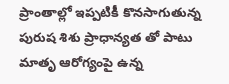ప్రాంతాల్లో ఇప్పటికీ కొనసాగుతున్న పురుష శిశు ప్రాధాన్యత తో పాటు మాతృ ఆరోగ్యంపై ఉన్న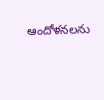ఆందోళనలను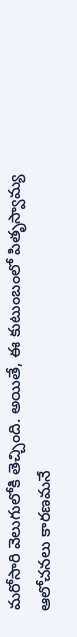మరోసారి వెలుగులోకి తెచ్చింది. అయితే, ఈ కుటుంబంలో పితృస్వామ్య ఆలోచనలు కారణమనే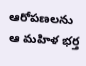ఆరోపణలను ఆ మహిళ భర్త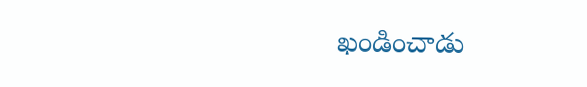ఖండించాడు